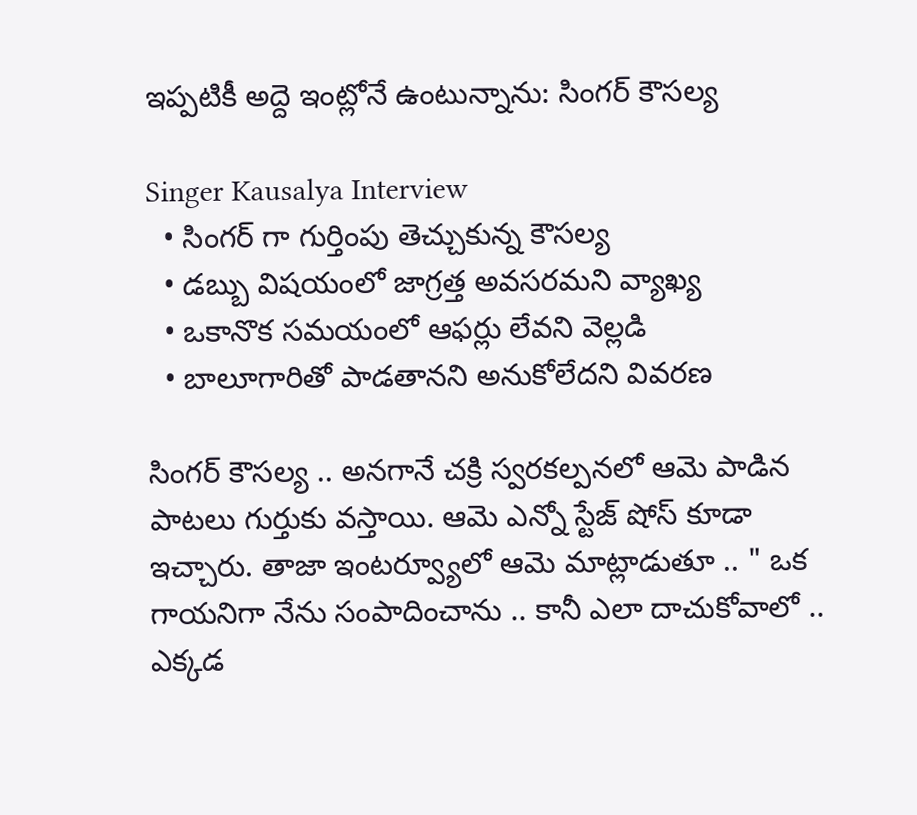ఇప్పటికీ అద్దె ఇంట్లోనే ఉంటున్నాను: సింగర్ కౌసల్య

Singer Kausalya Interview
  • సింగర్ గా గుర్తింపు తెచ్చుకున్న కౌసల్య
  • డబ్బు విషయంలో జాగ్రత్త అవసరమని వ్యాఖ్య
  • ఒకానొక సమయంలో ఆఫర్లు లేవని వెల్లడి
  • బాలూగారితో పాడతానని అనుకోలేదని వివరణ

సింగర్ కౌసల్య .. అనగానే చక్రి స్వరకల్పనలో ఆమె పాడిన పాటలు గుర్తుకు వస్తాయి. ఆమె ఎన్నో స్టేజ్ షోస్ కూడా ఇచ్చారు. తాజా ఇంటర్వ్యూలో ఆమె మాట్లాడుతూ .. " ఒక గాయనిగా నేను సంపాదించాను .. కానీ ఎలా దాచుకోవాలో .. ఎక్కడ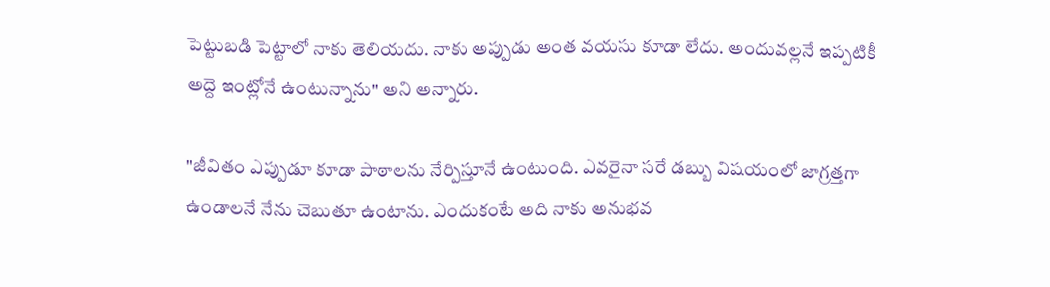పెట్టుబడి పెట్టాలో నాకు తెలియదు. నాకు అప్పుడు అంత వయసు కూడా లేదు. అందువల్లనే ఇప్పటికీ అద్దె ఇంట్లోనే ఉంటున్నాను" అని అన్నారు.

"జీవితం ఎప్పుడూ కూడా పాఠాలను నేర్పిస్తూనే ఉంటుంది. ఎవరైనా సరే డబ్బు విషయంలో జాగ్రత్తగా ఉండాలనే నేను చెబుతూ ఉంటాను. ఎందుకంటే అది నాకు అనుభవ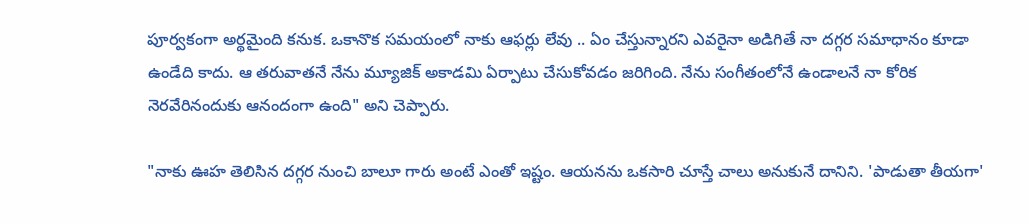పూర్వకంగా అర్థమైంది కనుక. ఒకానొక సమయంలో నాకు ఆఫర్లు లేవు .. ఏం చేస్తున్నారని ఎవరైనా అడిగితే నా దగ్గర సమాధానం కూడా ఉండేది కాదు. ఆ తరువాతనే నేను మ్యూజిక్ అకాడమి ఏర్పాటు చేసుకోవడం జరిగింది. నేను సంగీతంలోనే ఉండాలనే నా కోరిక నెరవేరినందుకు ఆనందంగా ఉంది" అని చెప్పారు.

"నాకు ఊహ తెలిసిన దగ్గర నుంచి బాలూ గారు అంటే ఎంతో ఇష్టం. ఆయనను ఒకసారి చూస్తే చాలు అనుకునే దానిని. 'పాడుతా తీయగా'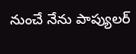నుంచే నేను పాప్యులర్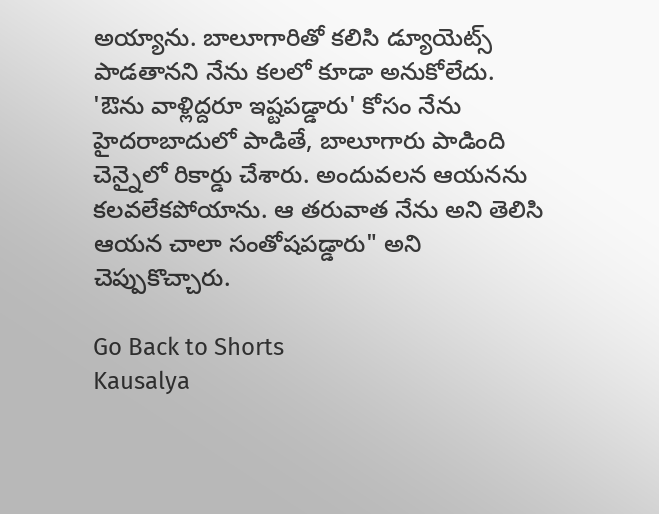అయ్యాను. బాలూగారితో కలిసి డ్యూయెట్స్ పాడతానని నేను కలలో కూడా అనుకోలేదు. 'ఔను వాళ్లిద్దరూ ఇష్టపడ్డారు' కోసం నేను హైదరాబాదులో పాడితే, బాలూగారు పాడింది చెన్నైలో రికార్డు చేశారు. అందువలన ఆయనను కలవలేకపోయాను. ఆ తరువాత నేను అని తెలిసి ఆయన చాలా సంతోషపడ్డారు" అని చెప్పుకొచ్చారు.

Go Back to Shorts
Kausalya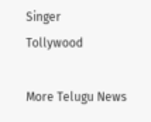Singer
Tollywood

More Telugu News